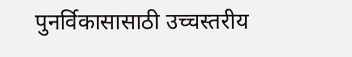पुनर्विकासासाठी उच्चस्तरीय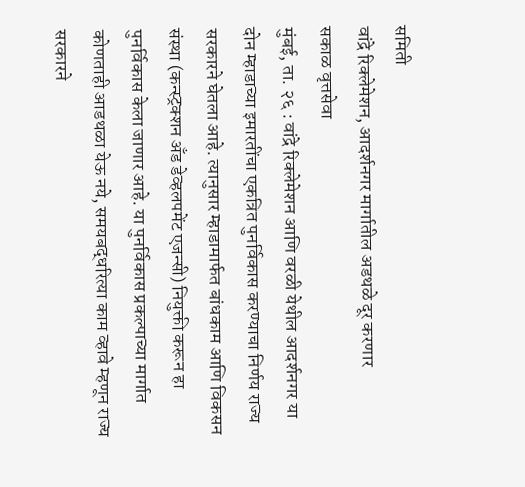समिती
वांद्रे रिक्लेमेशन, आदर्शनगर मार्गातील अडथळे दूर करणार
सकाळ वृत्तसेवा
मुंबई, ता. २६ : वांद्रे रिक्लेमेशन आणि वरळी येथील आदर्शनगर या दोन म्हाडाच्या इमारतींचा एकत्रित पुनर्विकास करण्याचा निर्णय राज्य सरकारने घेतला आहे. त्यानुसार म्हाडामार्फत बांधकाम आणि विकसन संस्था (कन्स्ट्रक्शन अँड डेव्हलपमेंट एजन्सी) नियुक्ती करून हा पुनर्विकास केला जाणार आहे. या पुनर्विकास प्रकल्पाच्या मार्गात कोणताही आडथळा येऊ नये, समयबद्धरित्या काम व्हावे म्हणून राज्य सरकारने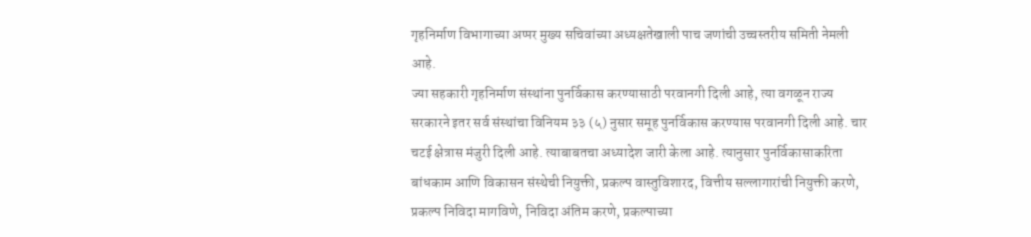गृहनिर्माण विभागाच्या अप्पर मुख्य सचिवांच्या अध्यक्षतेखाली पाच जणांची उच्चस्तरीय समिती नेमली आहे.
ज्या सहकारी गृहनिर्माण संस्थांना पुनर्विकास करण्यासाठी परवानगी दिली आहे, त्या वगळून राज्य सरकारने इतर सर्व संस्थांचा विनियम ३३ (५) नुसार समूह पुनर्विकास करण्यास परवानगी दिली आहे. चार चटई क्षेत्रास मंजुरी दिली आहे. त्याबाबतचा अध्यादेश जारी केला आहे. त्यानुसार पुनर्विकासाकरिता बांधकाम आणि विकासन संस्थेची नियुक्ती, प्रकल्प वास्तुविशारद, वित्तीय सल्लागारांची नियुक्ती करणे, प्रकल्प निविदा मागविणे, निविदा अंतिम करणे, प्रकल्पाच्या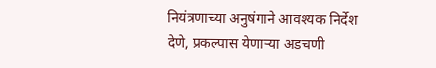नियंत्रणाच्या अनुषंगाने आवश्यक निर्देश देणे, प्रकल्पास येणाऱ्या अडचणी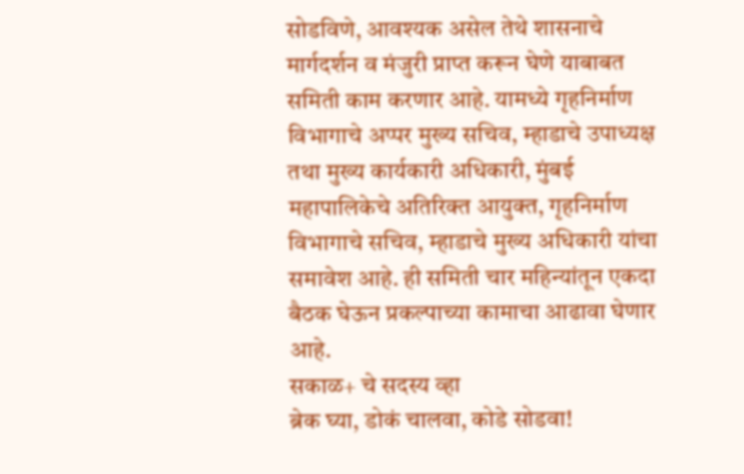सोडविणे, आवश्यक असेल तेथे शासनाचे मार्गदर्शन व मंजुरी प्राप्त करून घेणे याबाबत समिती काम करणार आहे. यामध्ये गृहनिर्माण विभागाचे अप्पर मुख्य सचिव, म्हाडाचे उपाध्यक्ष तथा मुख्य कार्यकारी अधिकारी, मुंबई महापालिकेचे अतिरिक्त आयुक्त, गृहनिर्माण विभागाचे सचिव, म्हाडाचे मुख्य अधिकारी यांचा समावेश आहे. ही समिती चार महिन्यांतून एकदा बैठक घेऊन प्रकल्पाच्या कामाचा आढावा घेणार आहे.
सकाळ+ चे सदस्य व्हा
ब्रेक घ्या, डोकं चालवा, कोडे सोडवा!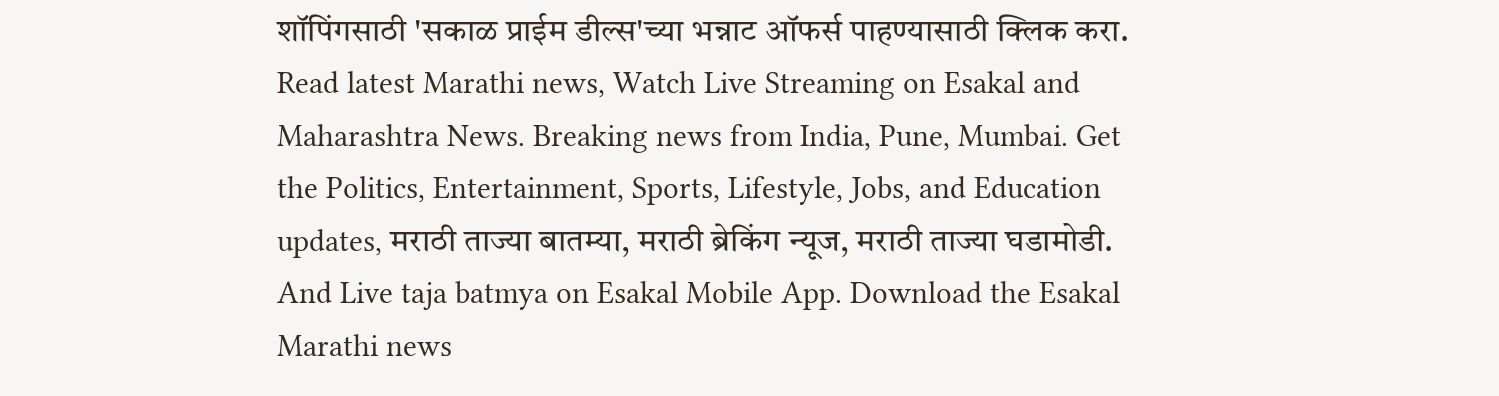शॉपिंगसाठी 'सकाळ प्राईम डील्स'च्या भन्नाट ऑफर्स पाहण्यासाठी क्लिक करा.
Read latest Marathi news, Watch Live Streaming on Esakal and Maharashtra News. Breaking news from India, Pune, Mumbai. Get the Politics, Entertainment, Sports, Lifestyle, Jobs, and Education updates, मराठी ताज्या बातम्या, मराठी ब्रेकिंग न्यूज, मराठी ताज्या घडामोडी. And Live taja batmya on Esakal Mobile App. Download the Esakal Marathi news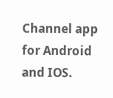Channel app for Android and IOS.